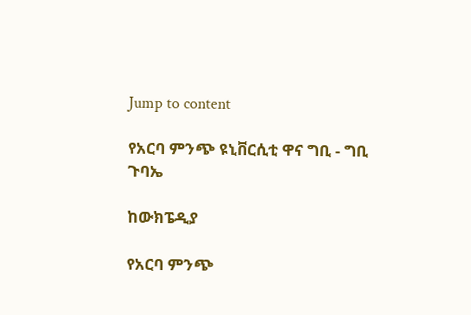Jump to content

የአርባ ምንጭ ዩኒቨርሲቲ ዋና ግቢ - ግቢ ጉባኤ

ከውክፔዲያ

የአርባ ምንጭ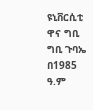ዩኒቨርሲቲ ዋና ግቢ ግቢ ጉባኤ በ1985 ዓ.ም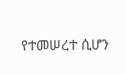የተመሠረተ ሲሆን